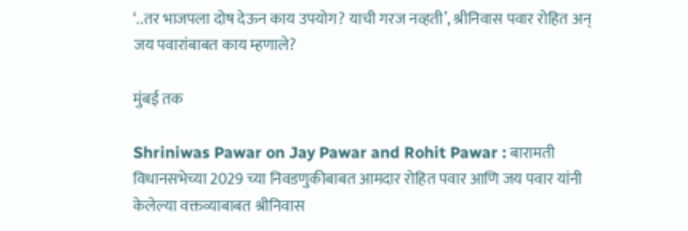‘..तर भाजपला दोष देऊन काय उपयोग? याची गरज नव्हती’, श्रीनिवास पवार रोहित अन् जय पवारांबाबत काय म्हणाले?

मुंबई तक

Shriniwas Pawar on Jay Pawar and Rohit Pawar : बारामती विधानसभेच्या 2029 च्या निवडणुकीबाबत आमदार रोहित पवार आणि जय पवार यांनी केलेल्या वक्तव्याबाबत श्रीनिवास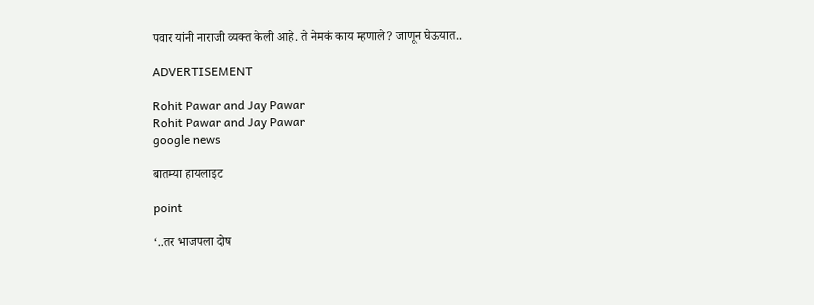पवार यांनी नाराजी व्यक्त केली आहे. ते नेमकं काय म्हणाले? जाणून घेऊयात..

ADVERTISEMENT

Rohit Pawar and Jay Pawar
Rohit Pawar and Jay Pawar
google news

बातम्या हायलाइट

point

‘..तर भाजपला दोष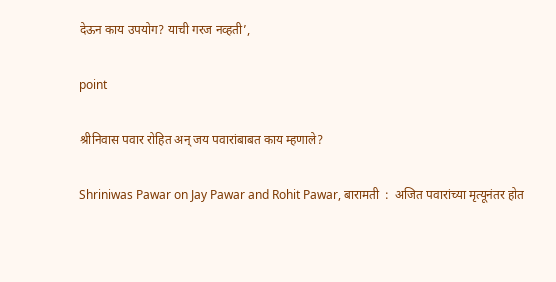देऊन काय उपयोग? याची गरज नव्हती’,

point

श्रीनिवास पवार रोहित अन् जय पवारांबाबत काय म्हणाले?

Shriniwas Pawar on Jay Pawar and Rohit Pawar, बारामती  :  अजित पवारांच्या मृत्यूनंतर होत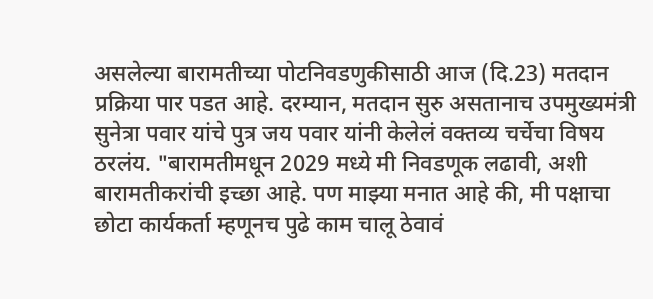असलेल्या बारामतीच्या पोटनिवडणुकीसाठी आज (दि.23) मतदान प्रक्रिया पार पडत आहे. दरम्यान, मतदान सुरु असतानाच उपमुख्यमंत्री सुनेत्रा पवार यांचे पुत्र जय पवार यांनी केलेलं वक्तव्य चर्चेचा विषय ठरलंय. "बारामतीमधून 2029 मध्ये मी निवडणूक लढावी, अशी बारामतीकरांची इच्छा आहे. पण माझ्या मनात आहे की, मी पक्षाचा छोटा कार्यकर्ता म्हणूनच पुढे काम चालू ठेवावं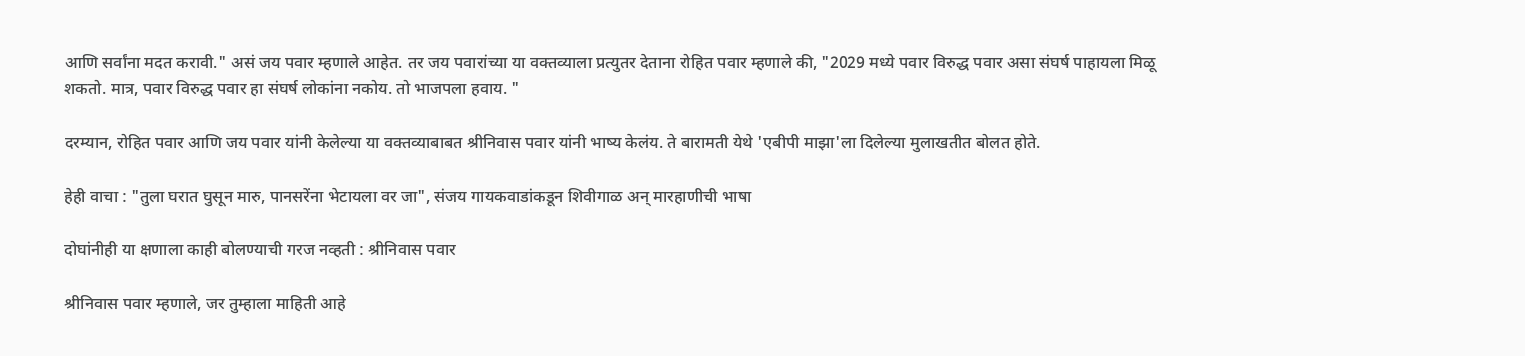आणि सर्वांना मदत करावी." असं जय पवार म्हणाले आहेत. तर जय पवारांच्या या वक्तव्याला प्रत्युतर देताना रोहित पवार म्हणाले की, "2029 मध्ये पवार विरुद्ध पवार असा संघर्ष पाहायला मिळू शकतो. मात्र, पवार विरुद्ध पवार हा संघर्ष लोकांना नकोय. तो भाजपला हवाय. "

दरम्यान, रोहित पवार आणि जय पवार यांनी केलेल्या या वक्तव्याबाबत श्रीनिवास पवार यांनी भाष्य केलंय. ते बारामती येथे 'एबीपी माझा'ला दिलेल्या मुलाखतीत बोलत होते.

हेही वाचा : "तुला घरात घुसून मारु, पानसरेंना भेटायला वर जा", संजय गायकवाडांकडून शिवीगाळ अन् मारहाणीची भाषा

दोघांनीही या क्षणाला काही बोलण्याची गरज नव्हती : श्रीनिवास पवार

श्रीनिवास पवार म्हणाले, जर तुम्हाला माहिती आहे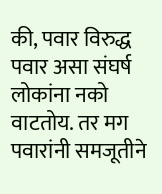की, पवार विरुद्ध पवार असा संघर्ष लोकांना नको वाटतोय. तर मग पवारांनी समजूतीने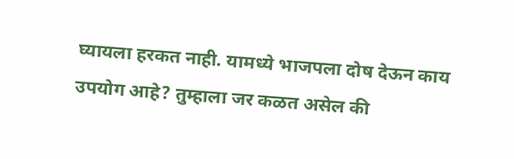घ्यायला हरकत नाही. यामध्ये भाजपला दोष देऊन काय उपयोग आहे? तुम्हाला जर कळत असेल की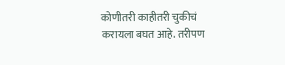कोणीतरी काहीतरी चुकीचं करायला बघत आहे. तरीपण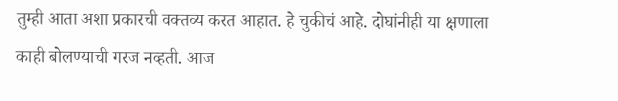तुम्ही आता अशा प्रकारची वक्तव्य करत आहात. हे चुकीचं आहे. दोघांनीही या क्षणाला काही बोलण्याची गरज नव्हती. आज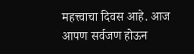महत्त्वाचा दिवस आहे. आज आपण सर्वजण होऊन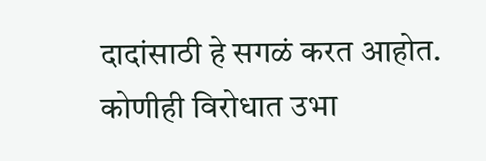दादांसाठी हे सगळं करत आहोत. कोणीही विरोधात उभा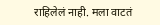राहिलेलं नाही. मला वाटतं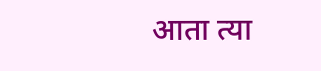आता त्या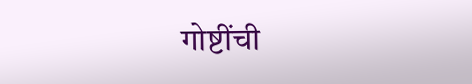गोष्टींची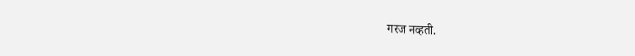गरज नव्हती.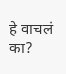हे वाचलं का?